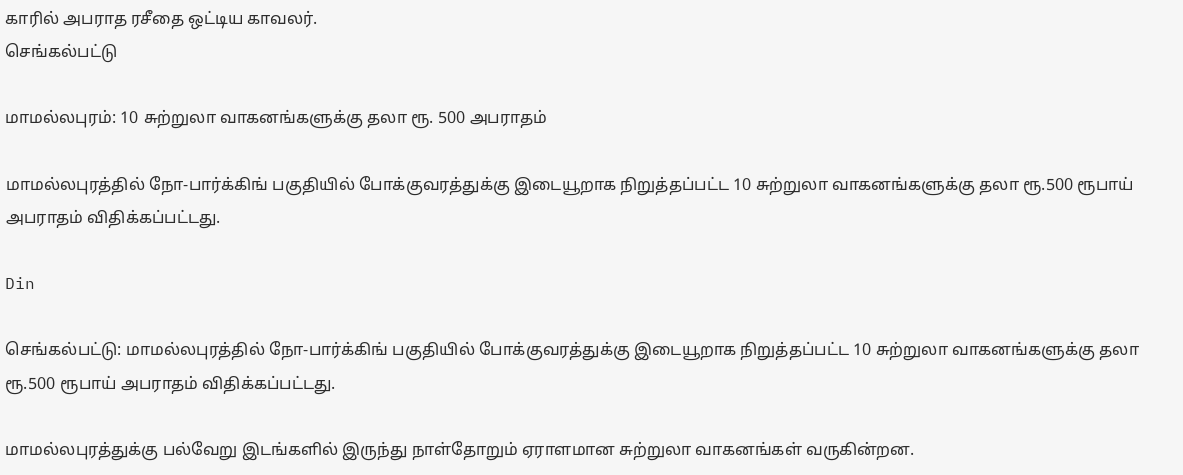காரில் அபராத ரசீதை ஒட்டிய காவலர்.
செங்கல்பட்டு

மாமல்லபுரம்: 10 சுற்றுலா வாகனங்களுக்கு தலா ரூ. 500 அபராதம்

மாமல்லபுரத்தில் நோ-பார்க்கிங் பகுதியில் போக்குவரத்துக்கு இடையூறாக நிறுத்தப்பட்ட 10 சுற்றுலா வாகனங்களுக்கு தலா ரூ.500 ரூபாய் அபராதம் விதிக்கப்பட்டது.

Din

செங்கல்பட்டு: மாமல்லபுரத்தில் நோ-பார்க்கிங் பகுதியில் போக்குவரத்துக்கு இடையூறாக நிறுத்தப்பட்ட 10 சுற்றுலா வாகனங்களுக்கு தலா ரூ.500 ரூபாய் அபராதம் விதிக்கப்பட்டது.

மாமல்லபுரத்துக்கு பல்வேறு இடங்களில் இருந்து நாள்தோறும் ஏராளமான சுற்றுலா வாகனங்கள் வருகின்றன.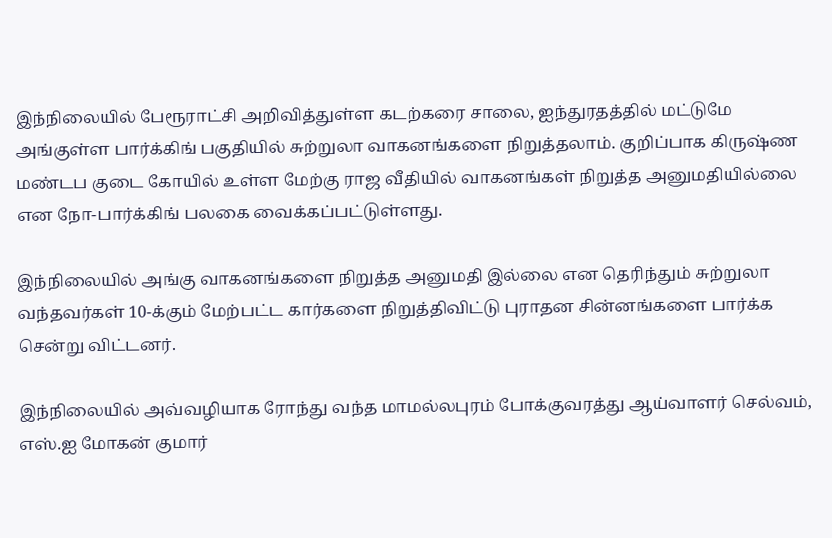இந்நிலையில் பேரூராட்சி அறிவித்துள்ள கடற்கரை சாலை, ஐந்துரதத்தில் மட்டுமே அங்குள்ள பார்க்கிங் பகுதியில் சுற்றுலா வாகனங்களை நிறுத்தலாம். குறிப்பாக கிருஷ்ண மண்டப குடை கோயில் உள்ள மேற்கு ராஜ வீதியில் வாகனங்கள் நிறுத்த அனுமதியில்லை என நோ-பார்க்கிங் பலகை வைக்கப்பட்டுள்ளது.

இந்நிலையில் அங்கு வாகனங்களை நிறுத்த அனுமதி இல்லை என தெரிந்தும் சுற்றுலா வந்தவர்கள் 10-க்கும் மேற்பட்ட கார்களை நிறுத்திவிட்டு புராதன சின்னங்களை பார்க்க சென்று விட்டனர்.

இந்நிலையில் அவ்வழியாக ரோந்து வந்த மாமல்லபுரம் போக்குவரத்து ஆய்வாளர் செல்வம், எஸ்.ஐ மோகன் குமார்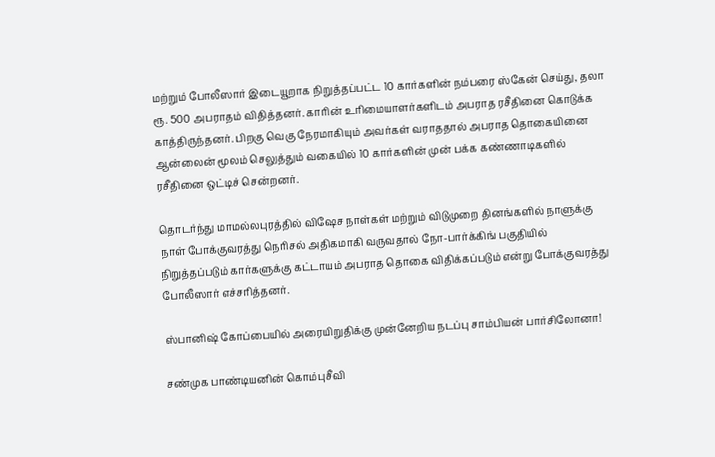மற்றும் போலீஸார் இடையூறாக நிறுத்தப்பட்ட 10 கார்களின் நம்பரை ஸ்கேன் செய்து, தலா ரூ. 500 அபராதம் விதித்தனர். காரின் உரிமையாளர்களிடம் அபராத ரசீதினை கொடுக்க காத்திருந்தனர். பிறகு வெகு நேரமாகியும் அவர்கள் வராததால் அபராத தொகையினை ஆன்லைன் மூலம் செலுத்தும் வகையில் 10 கார்களின் முன் பக்க கண்ணாடிகளில் ரசீதினை ஒட்டிச் சென்றனர்.

தொடர்ந்து மாமல்லபுரத்தில் விஷேச நாள்கள் மற்றும் விடுமுறை தினங்களில் நாளுக்கு நாள் போக்குவரத்து நெரிசல் அதிகமாகி வருவதால் நோ-பார்க்கிங் பகுதியில் நிறுத்தப்படும் கார்களுக்கு கட்டாயம் அபராத தொகை விதிக்கப்படும் என்று போக்குவரத்து போலீஸார் எச்சரித்தனர்.

ஸ்பானிஷ் கோப்பையில் அரையிறுதிக்கு முன்னேறிய நடப்பு சாம்பியன் பார்சிலோனா!

சண்முக பாண்டியனின் கொம்புசீவி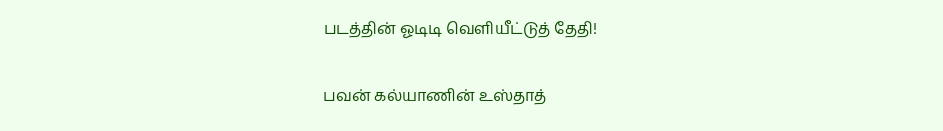படத்தின் ஓடிடி வெளியீட்டுத் தேதி!

பவன் கல்யாணின் உஸ்தாத்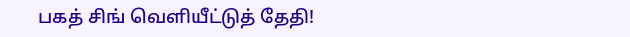பகத் சிங் வெளியீட்டுத் தேதி!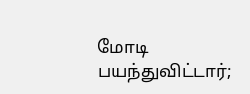மோடி பயந்துவிட்டார்;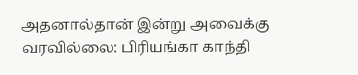அதனால்தான் இன்று அவைக்கு வரவில்லை: பிரியங்கா காந்தி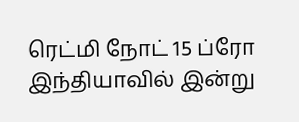ரெட்மி நோட் 15 ப்ரோ இந்தியாவில் இன்று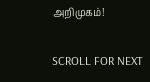அறிமுகம்!

SCROLL FOR NEXT